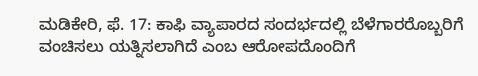ಮಡಿಕೇರಿ, ಫೆ. 17: ಕಾಫಿ ವ್ಯಾಪಾರದ ಸಂದರ್ಭದಲ್ಲಿ ಬೆಳೆಗಾರರೊಬ್ಬರಿಗೆ ವಂಚಿಸಲು ಯತ್ನಿಸಲಾಗಿದೆ ಎಂಬ ಆರೋಪದೊಂದಿಗೆ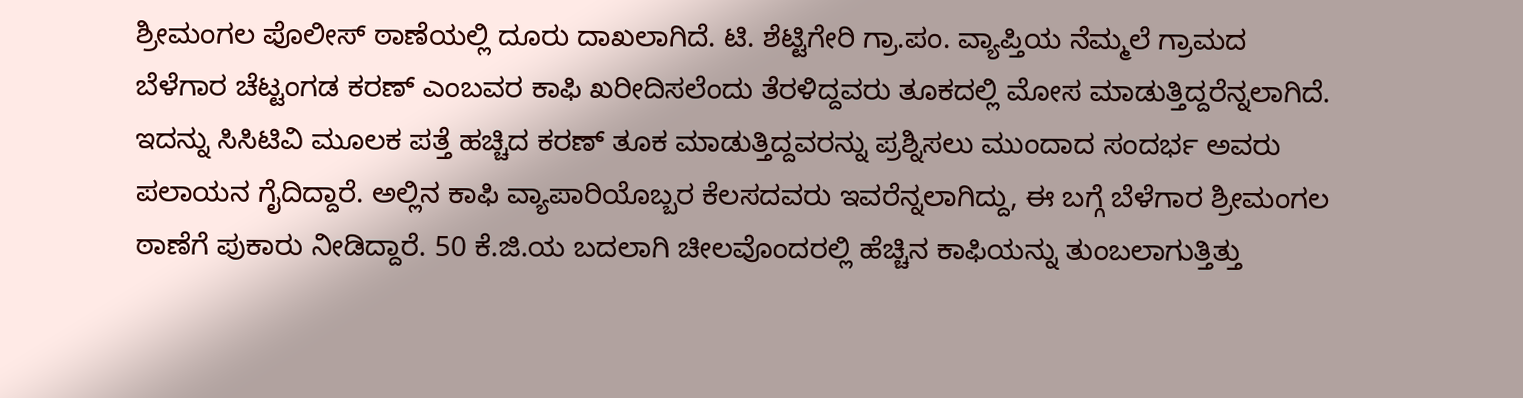ಶ್ರೀಮಂಗಲ ಪೊಲೀಸ್ ಠಾಣೆಯಲ್ಲಿ ದೂರು ದಾಖಲಾಗಿದೆ. ಟಿ. ಶೆಟ್ಟಿಗೇರಿ ಗ್ರಾ.ಪಂ. ವ್ಯಾಪ್ತಿಯ ನೆಮ್ಮಲೆ ಗ್ರಾಮದ ಬೆಳೆಗಾರ ಚೆಟ್ಟಂಗಡ ಕರಣ್ ಎಂಬವರ ಕಾಫಿ ಖರೀದಿಸಲೆಂದು ತೆರಳಿದ್ದವರು ತೂಕದಲ್ಲಿ ಮೋಸ ಮಾಡುತ್ತಿದ್ದರೆನ್ನಲಾಗಿದೆ. ಇದನ್ನು ಸಿಸಿಟಿವಿ ಮೂಲಕ ಪತ್ತೆ ಹಚ್ಚಿದ ಕರಣ್ ತೂಕ ಮಾಡುತ್ತಿದ್ದವರನ್ನು ಪ್ರಶ್ನಿಸಲು ಮುಂದಾದ ಸಂದರ್ಭ ಅವರು ಪಲಾಯನ ಗೈದಿದ್ದಾರೆ. ಅಲ್ಲಿನ ಕಾಫಿ ವ್ಯಾಪಾರಿಯೊಬ್ಬರ ಕೆಲಸದವರು ಇವರೆನ್ನಲಾಗಿದ್ದು, ಈ ಬಗ್ಗೆ ಬೆಳೆಗಾರ ಶ್ರೀಮಂಗಲ ಠಾಣೆಗೆ ಪುಕಾರು ನೀಡಿದ್ದಾರೆ. 50 ಕೆ.ಜಿ.ಯ ಬದಲಾಗಿ ಚೀಲವೊಂದರಲ್ಲಿ ಹೆಚ್ಚಿನ ಕಾಫಿಯನ್ನು ತುಂಬಲಾಗುತ್ತಿತ್ತು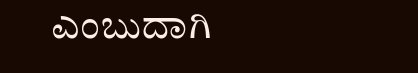ಎಂಬುದಾಗಿ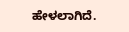ಹೇಳಲಾಗಿದೆ.